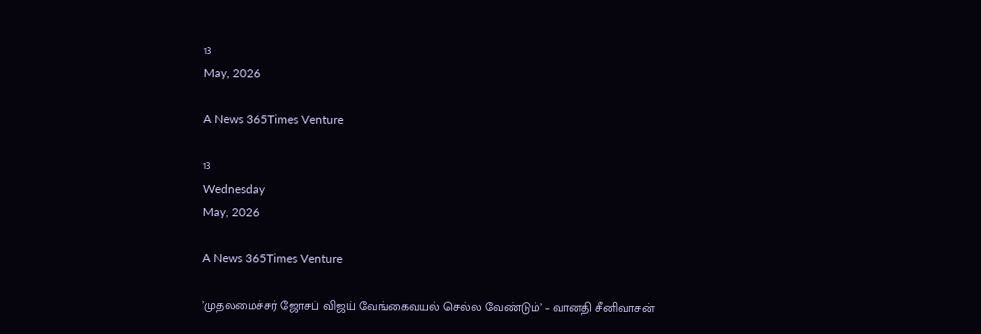13
May, 2026

A News 365Times Venture

13
Wednesday
May, 2026

A News 365Times Venture

’முதலமைச்சர் ஜோசப் விஜய் வேங்கைவயல் செல்ல வேண்டும்’ – வானதி சீனிவாசன்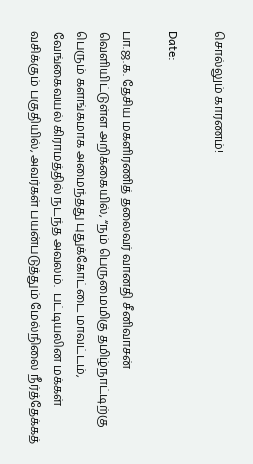சொல்லும் காரணம்!

Date:

பா.ஜ.க. தேசிய மகளிரணித் தலைவர் வானதி சீனிவாசன் வெளியிட்டுள்ள அறிக்கையில், “நம் பெருமைமிகு தமிழ்நாட்டிற்கு பெரும் களங்கமாக அமைந்தது புதுக்கோட்டை மாவட்டம், வேங்கைவயல் கிராமத்தில் நடந்த அவலம்.  பட்டியலின மக்கள் வசிக்கும் பகுதியில், அவர்கள் பயன்படுத்தும் மேல்நிலை நீர்த்தேக்கத்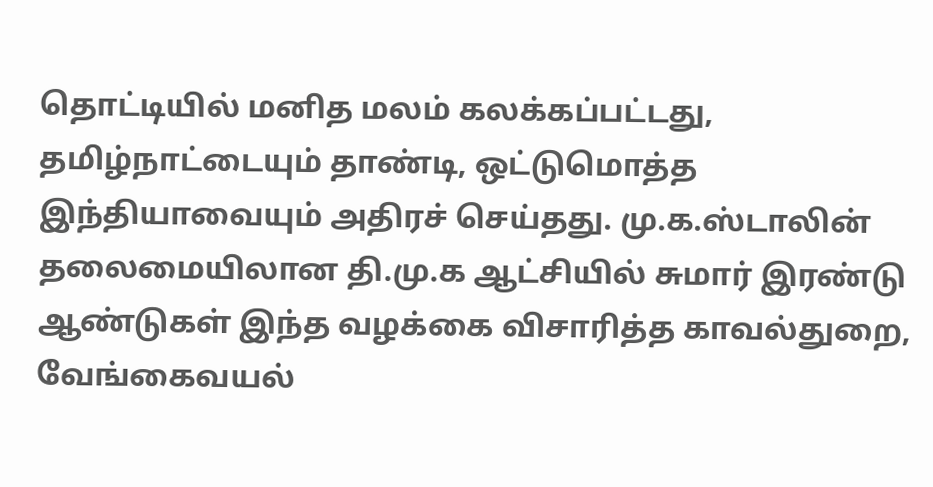தொட்டியில் மனித மலம் கலக்கப்பட்டது, தமிழ்நாட்டையும் தாண்டி, ஒட்டுமொத்த இந்தியாவையும் அதிரச் செய்தது. மு.க.ஸ்டாலின் தலைமையிலான தி.மு.க ஆட்சியில் சுமார் இரண்டு ஆண்டுகள் இந்த வழக்கை விசாரித்த காவல்துறை, வேங்கைவயல்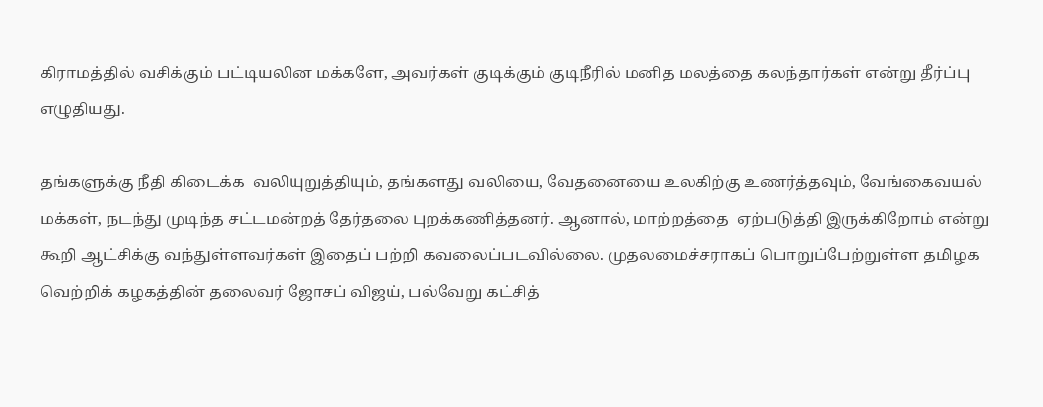கிராமத்தில் வசிக்கும் பட்டியலின மக்களே, அவர்கள் குடிக்கும் குடிநீரில் மனித மலத்தை கலந்தார்கள் என்று தீர்ப்பு எழுதியது.

தங்களுக்கு நீதி கிடைக்க  வலியுறுத்தியும், தங்களது வலியை, வேதனையை உலகிற்கு உணர்த்தவும், வேங்கைவயல் மக்கள், நடந்து முடிந்த சட்டமன்றத் தேர்தலை புறக்கணித்தனர். ஆனால், மாற்றத்தை  ஏற்படுத்தி இருக்கிறோம் என்று கூறி ஆட்சிக்கு வந்துள்ளவர்கள் இதைப் பற்றி கவலைப்படவில்லை. முதலமைச்சராகப் பொறுப்பேற்றுள்ள தமிழக வெற்றிக் கழகத்தின் தலைவர் ஜோசப் விஜய், பல்வேறு கட்சித்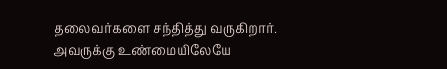தலைவர்களை சந்தித்து வருகிறார். அவருக்கு உண்மையிலேயே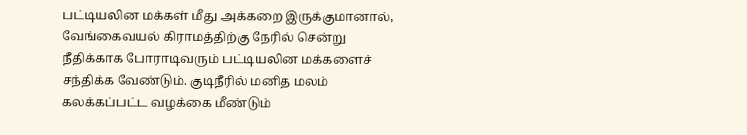பட்டியலின மக்கள் மீது அக்கறை இருக்குமானால், வேங்கைவயல் கிராமத்திற்கு நேரில் சென்று நீதிக்காக போராடிவரும் பட்டியலின மக்களைச் சந்திக்க வேண்டும். குடிநீரில் மனித மலம் கலக்கப்பட்ட வழக்கை மீண்டும்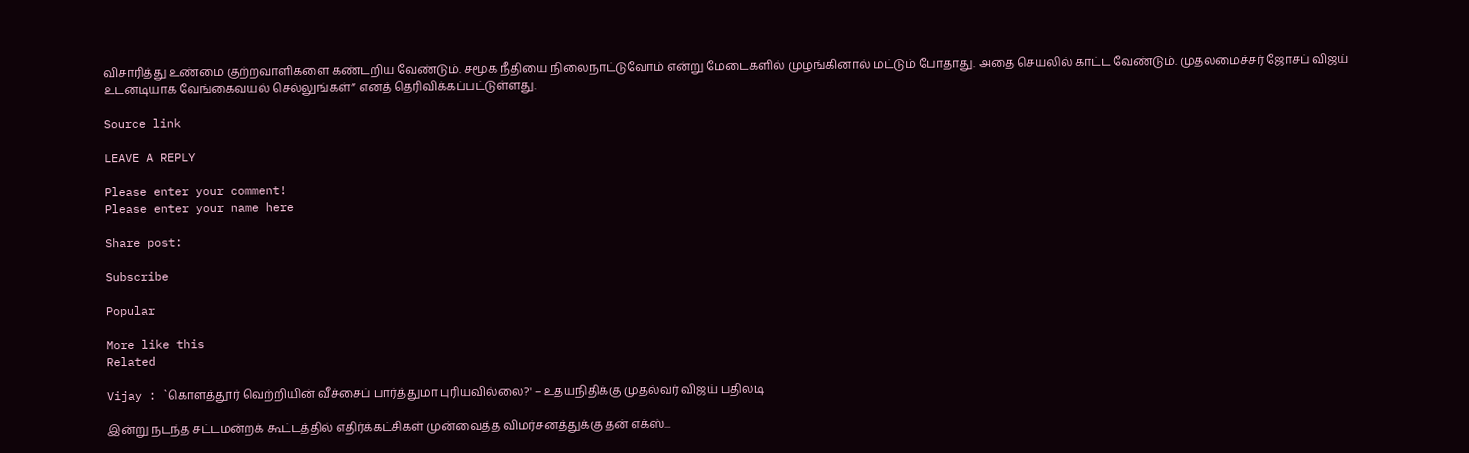விசாரித்து உண்மை குற்றவாளிகளை கண்டறிய வேண்டும். சமூக நீதியை நிலைநாட்டுவோம் என்று மேடைகளில் முழங்கினால் மட்டும் போதாது. அதை செயலில் காட்ட வேண்டும். முதலமைச்சர் ஜோசப் விஜய் உடனடியாக வேங்கைவயல் செல்லுங்கள்” எனத் தெரிவிக்கப்பட்டுள்ளது.

Source link

LEAVE A REPLY

Please enter your comment!
Please enter your name here

Share post:

Subscribe

Popular

More like this
Related

Vijay : `கொளத்தூர் வெற்றியின் வீச்சைப் பார்த்துமா புரியவில்லை?' – உதயநிதிக்கு முதல்வர் விஜய் பதிலடி

இன்று நடந்த சட்டமன்றக் கூட்டத்தில் எதிர்க்கட்சிகள் முன்வைத்த விமர்சனத்துக்கு தன் எக்ஸ்...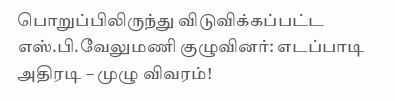பொறுப்பிலிருந்து விடுவிக்கப்பட்ட எஸ்.பி.வேலுமணி குழுவினர்: எடப்பாடி அதிரடி – முழு விவரம்!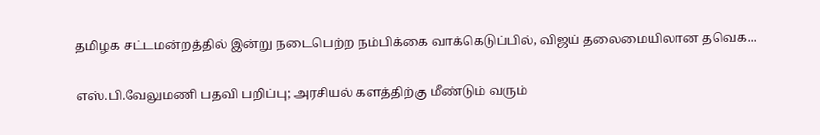தமிழக சட்டமன்றத்தில் இன்று நடைபெற்ற நம்பிக்கை வாக்கெடுப்பில், விஜய் தலைமையிலான தவெக...

எஸ்.பி.வேலுமணி பதவி பறிப்பு; அரசியல் களத்திற்கு மீண்டும் வரும்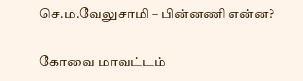செ.ம.வேலுசாமி – பின்னணி என்ன?

கோவை மாவட்டம்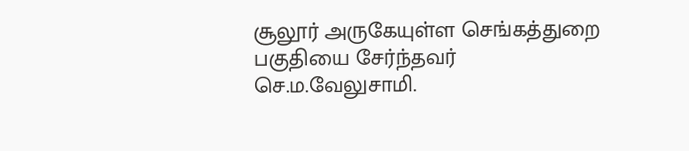சூலூர் அருகேயுள்ள செங்கத்துறை பகுதியை சேர்ந்தவர் செ.ம.வேலுசாமி.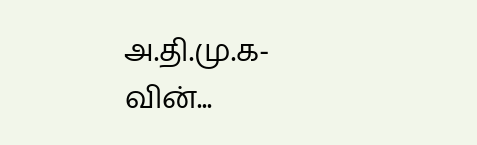அ.தி.மு.க-வின்...